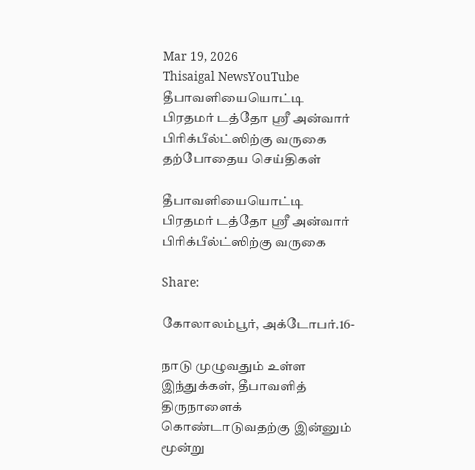Mar 19, 2026
Thisaigal NewsYouTube
தீபாவளியையொட்டி பிரதமர் டத்தோ ஶ்ரீ அன்வார் பிரிக்பீல்ட்ஸிற்கு வருகை
தற்போதைய செய்திகள்

தீபாவளியையொட்டி பிரதமர் டத்தோ ஶ்ரீ அன்வார் பிரிக்பீல்ட்ஸிற்கு வருகை

Share:

கோலாலம்பூர், அக்டோபர்.16-

நாடு முழுவதும் உள்ள இந்துக்கள், தீபாவளித் திருநாளைக் கொண்டாடுவதற்கு இன்னும் மூன்று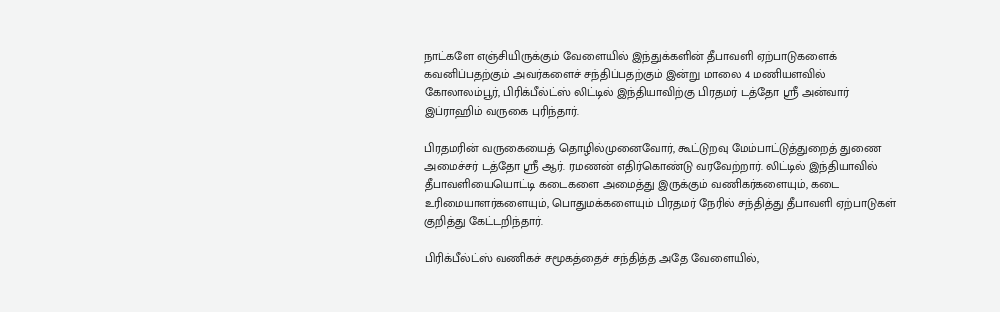நாட்களே எஞ்சியிருக்கும் வேளையில் இந்துக்களின் தீபாவளி ஏற்பாடுகளைக் கவனிப்பதற்கும் அவர்களைச் சந்திப்பதற்கும் இன்று மாலை 4 மணியளவில் கோலாலம்பூர், பிரிக்பீல்ட்ஸ் லிட்டில் இந்தியாவிற்கு பிரதமர் டத்தோ ஶ்ரீ அன்வார் இப்ராஹிம் வருகை புரிந்தார்.

பிரதமரின் வருகையைத் தொழில்முனைவோர், கூட்டுறவு மேம்பாட்டுத்துறைத் துணை அமைச்சர் டத்தோ ஶ்ரீ ஆர். ரமணன் எதிர்கொண்டு வரவேற்றார். லிட்டில் இந்தியாவில் தீபாவளியையொட்டி கடைகளை அமைத்து இருக்கும் வணிகர்களையும், கடை உரிமையாளர்களையும், பொதுமக்களையும் பிரதமர் நேரில் சந்தித்து தீபாவளி ஏற்பாடுகள் குறித்து கேட்டறிந்தார்.

பிரிக்பீல்ட்ஸ் வணிகச் சமூகத்தைச் சந்தித்த அதே வேளையில்,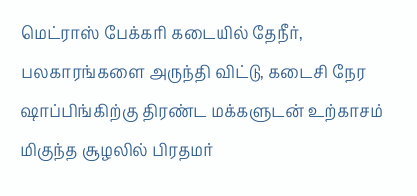மெட்ராஸ் பேக்கரி கடையில் தேநீர், பலகாரங்களை அருந்தி விட்டு, கடைசி நேர ஷாப்பிங்கிற்கு திரண்ட மக்களுடன் உற்காசம் மிகுந்த சூழலில் பிரதமர்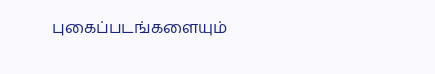புகைப்படங்களையும்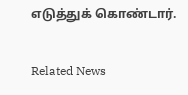எடுத்துக் கொண்டார்.

Related News